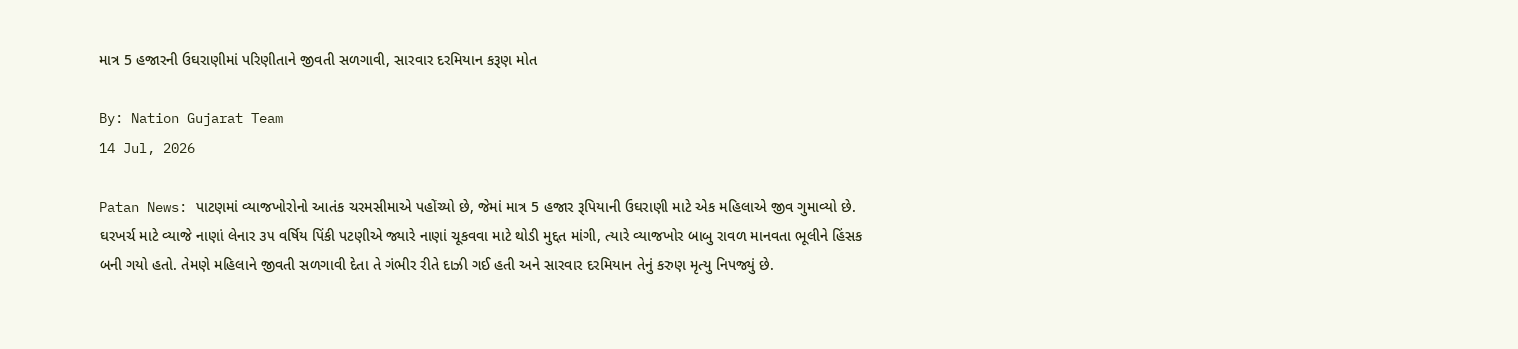માત્ર 5 હજારની ઉઘરાણીમાં પરિણીતાને જીવતી સળગાવી, સારવાર દરમિયાન કરૂણ મોત

By: Nation Gujarat Team
14 Jul, 2026

Patan News: પાટણમાં વ્યાજખોરોનો આતંક ચરમસીમાએ પહોંચ્યો છે, જેમાં માત્ર 5 હજાર રૂપિયાની ઉઘરાણી માટે એક મહિલાએ જીવ ગુમાવ્યો છે. ઘરખર્ચ માટે વ્યાજે નાણાં લેનાર ૩૫ વર્ષિય પિંકી પટણીએ જ્યારે નાણાં ચૂકવવા માટે થોડી મુદ્દત માંગી, ત્યારે વ્યાજખોર બાબુ રાવળ માનવતા ભૂલીને હિંસક બની ગયો હતો. તેમણે મહિલાને જીવતી સળગાવી દેતા તે ગંભીર રીતે દાઝી ગઈ હતી અને સારવાર દરમિયાન તેનું કરુણ મૃત્યુ નિપજ્યું છે.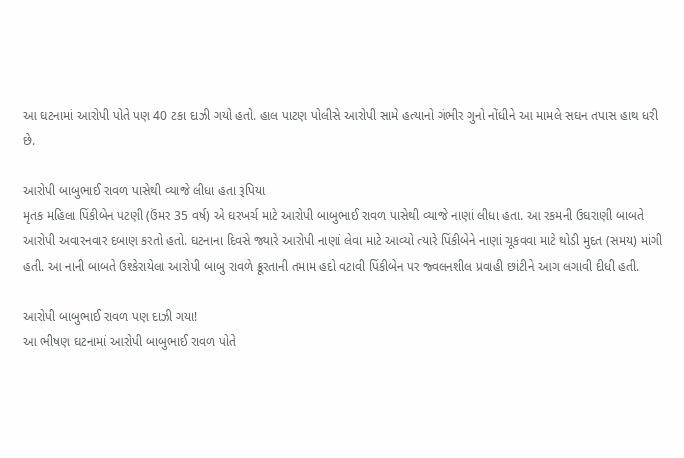આ ઘટનામાં આરોપી પોતે પણ 40 ટકા દાઝી ગયો હતો. હાલ પાટણ પોલીસે આરોપી સામે હત્યાનો ગંભીર ગુનો નોંધીને આ મામલે સઘન તપાસ હાથ ધરી છે.

આરોપી બાબુભાઈ રાવળ પાસેથી વ્યાજે લીધા હતા રૂપિયા
મૃતક મહિલા પિંકીબેન પટણી (ઉંમર 35 વર્ષ) એ ઘરખર્ચ માટે આરોપી બાબુભાઈ રાવળ પાસેથી વ્યાજે નાણાં લીધા હતા. આ રકમની ઉઘરાણી બાબતે આરોપી અવારનવાર દબાણ કરતો હતો. ઘટનાના દિવસે જ્યારે આરોપી નાણાં લેવા માટે આવ્યો ત્યારે પિંકીબેને નાણાં ચૂકવવા માટે થોડી મુદત (સમય) માંગી હતી. આ નાની બાબતે ઉશ્કેરાયેલા આરોપી બાબુ રાવળે ક્રૂરતાની તમામ હદો વટાવી પિંકીબેન પર જ્વલનશીલ પ્રવાહી છાંટીને આગ લગાવી દીધી હતી.

આરોપી બાબુભાઈ રાવળ પણ દાઝી ગયા!
આ ભીષણ ઘટનામાં આરોપી બાબુભાઈ રાવળ પોતે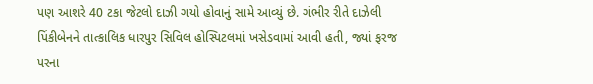પણ આશરે 40 ટકા જેટલો દાઝી ગયો હોવાનું સામે આવ્યું છે. ગંભીર રીતે દાઝેલી પિંકીબેનને તાત્કાલિક ધારપુર સિવિલ હોસ્પિટલમાં ખસેડવામાં આવી હતી, જ્યાં ફરજ પરના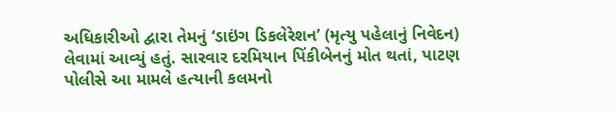અધિકારીઓ દ્વારા તેમનું ‘ડાઇંગ ડિકલેરેશન’ (મૃત્યુ પહેલાનું નિવેદન) લેવામાં આવ્યું હતું. સારવાર દરમિયાન પિંકીબેનનું મોત થતાં, પાટણ પોલીસે આ મામલે હત્યાની કલમનો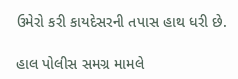ઉમેરો કરી કાયદેસરની તપાસ હાથ ધરી છે.

હાલ પોલીસ સમગ્ર મામલે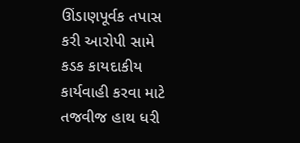ઊંડાણપૂર્વક તપાસ કરી આરોપી સામે કડક કાયદાકીય કાર્યવાહી કરવા માટે તજવીજ હાથ ધરી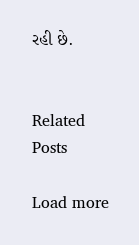રહી છે.


Related Posts

Load more